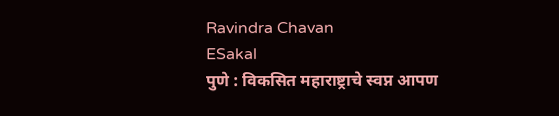Ravindra Chavan
ESakal
पुणे : विकसित महाराष्ट्राचे स्वप्न आपण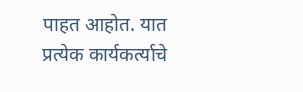पाहत आहोत. यात प्रत्येक कार्यकर्त्याचे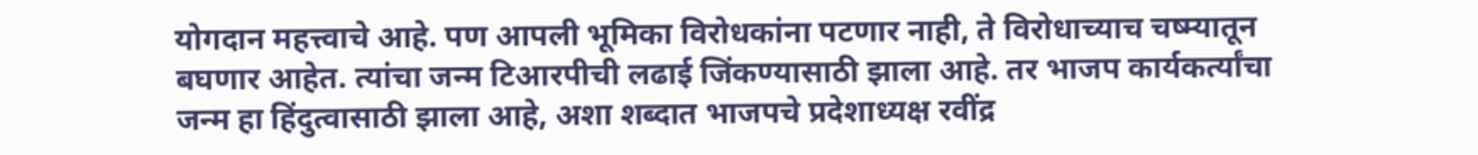योगदान महत्त्वाचे आहे. पण आपली भूमिका विरोधकांना पटणार नाही, ते विरोधाच्याच चष्म्यातून बघणार आहेत. त्यांचा जन्म टिआरपीची लढाई जिंकण्यासाठी झाला आहे. तर भाजप कार्यकर्त्यांचा जन्म हा हिंदुत्वासाठी झाला आहे, अशा शब्दात भाजपचे प्रदेशाध्यक्ष रवींद्र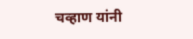चव्हाण यांनी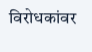विरोधकांवर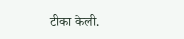टीका केली.